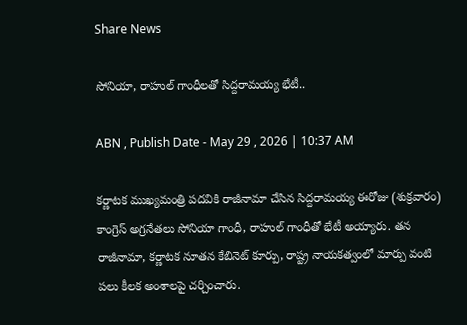Share News

సోనియా, రాహుల్ గాంధీలతో సిద్దరామయ్య భేటీ..

ABN , Publish Date - May 29 , 2026 | 10:37 AM

కర్ణాటక ముఖ్యమంత్రి పదవికి రాజీనామా చేసిన సిద్దరామయ్య ఈరోజు (శుక్రవారం) కాంగ్రెస్ అగ్రనేతలు సోనియా గాంధీ, రాహుల్ గాంధీతో భేటీ అయ్యారు. తన రాజీనామా, కర్ణాటక నూతన కేబినెట్‌ కూర్పు, రాష్ట్ర నాయకత్వంలో మార్పు వంటి పలు కీలక అంశాలపై చర్చించారు.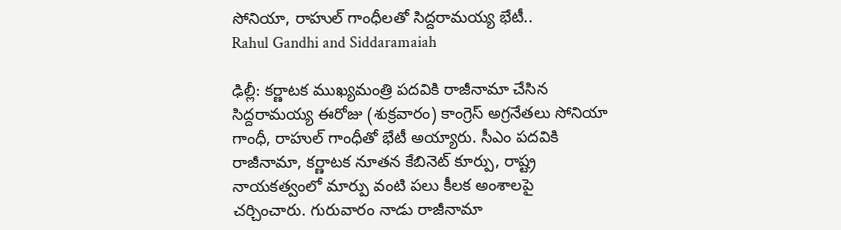సోనియా, రాహుల్ గాంధీలతో సిద్దరామయ్య భేటీ..
Rahul Gandhi and Siddaramaiah

ఢిల్లీ: కర్ణాటక ముఖ్యమంత్రి పదవికి రాజీనామా చేసిన సిద్దరామయ్య ఈరోజు (శుక్రవారం) కాంగ్రెస్ అగ్రనేతలు సోనియా గాంధీ, రాహుల్ గాంధీతో భేటీ అయ్యారు. సీఎం పదవికి రాజీనామా, కర్ణాటక నూతన కేబినెట్‌ కూర్పు, రాష్ట్ర నాయకత్వంలో మార్పు వంటి పలు కీలక అంశాలపై చర్చించారు. గురువారం నాడు రాజీనామా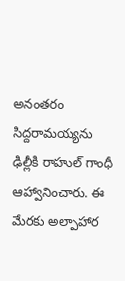అనంతరం సిద్దరామయ్యను ఢిల్లీకి రాహుల్ గాంధీ ఆహ్వానించారు. ఈ మేరకు అల్పాహార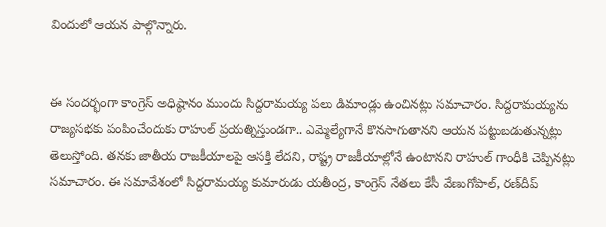విందులో ఆయన పాల్గొన్నారు.


ఈ సందర్భంగా కాంగ్రెస్ అధిష్ఠానం ముందు సిద్దరామయ్య పలు డిమాండ్లు ఉంచినట్లు సమాచారం. సిద్దరామయ్యను రాజ్యసభకు పంపించేందుకు రాహుల్ ప్రయత్నిస్తుండగా.. ఎమ్మెల్యేగానే కొనసాగుతానని ఆయన పట్టుబడుతున్నట్లు తెలుస్తోంది. తనకు జాతీయ రాజకీయాలపై ఆసక్తి లేదని, రాష్ట్ర రాజకీయాల్లోనే ఉంటానని రాహుల్ గాంధీకి చెప్పినట్లు సమాచారం. ఈ సమావేశంలో సిద్దరామయ్య కుమారుడు యతీంద్ర, కాంగ్రెస్ నేతలు కేసీ వేణుగోపాల్, రణ్‌దీప్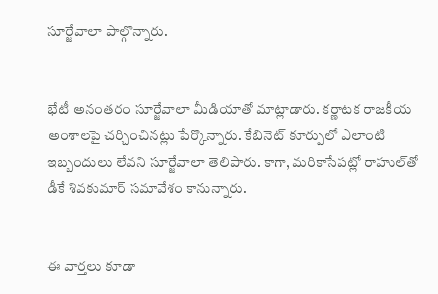సూర్జేవాలా పాల్గొన్నారు.


భేటీ అనంతరం సూర్జేవాలా మీడియాతో మాట్లాడారు. కర్ణాటక రాజకీయ అంశాలపై చర్చించినట్లు పేర్కొన్నారు. కేబినెట్ కూర్పులో ఎలాంటి ఇబ్బందులు లేవని సూర్జేవాలా తెలిపారు. కాగా, మరికాసేపట్లో రాహుల్‌తో డీకే శివకుమార్ సమావేశం కానున్నారు.


ఈ వార్తలు కూడా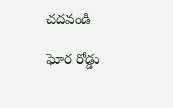చదవండి

ఘోర రోడ్డు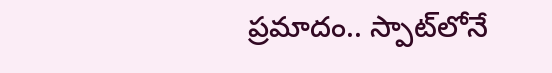ప్రమాదం.. స్పాట్‌లోనే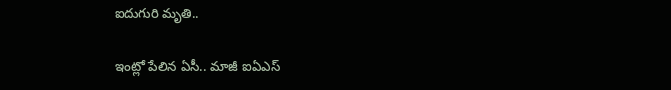ఐదుగురి మృతి..

ఇంట్లో పేలిన ఏసీ.. మాజీ ఐఏఎస్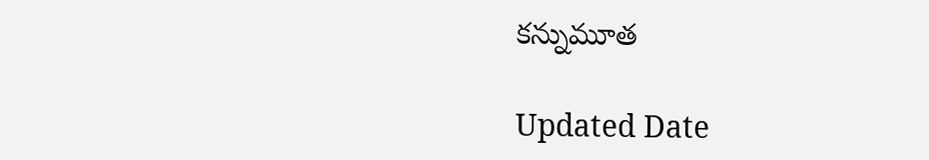కన్నుమూత

Updated Date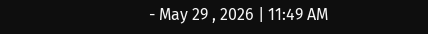- May 29 , 2026 | 11:49 AM